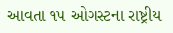આવતા ૧૫ ઓગસ્ટના રાષ્ટ્રીય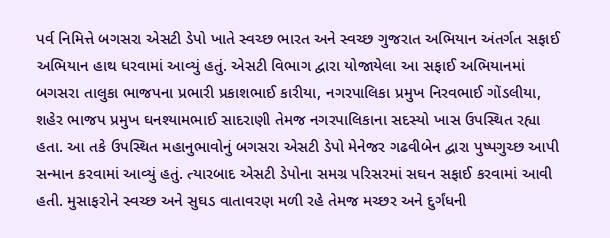પર્વ નિમિત્તે બગસરા એસટી ડેપો ખાતે સ્વચ્છ ભારત અને સ્વચ્છ ગુજરાત અભિયાન અંતર્ગત સફાઈ અભિયાન હાથ ધરવામાં આવ્યું હતું. એસટી વિભાગ દ્વારા યોજાયેલા આ સફાઈ અભિયાનમાં બગસરા તાલુકા ભાજપના પ્રભારી પ્રકાશભાઈ કારીયા, નગરપાલિકા પ્રમુખ નિરવભાઈ ગોંડલીયા, શહેર ભાજપ પ્રમુખ ઘનશ્યામભાઈ સાદરાણી તેમજ નગરપાલિકાના સદસ્યો ખાસ ઉપસ્થિત રહ્યા હતા. આ તકે ઉપસ્થિત મહાનુભાવોનું બગસરા એસટી ડેપો મેનેજર ગઢવીબેન દ્વારા પુષ્પગુચ્છ આપી સન્માન કરવામાં આવ્યું હતું. ત્યારબાદ એસટી ડેપોના સમગ્ર પરિસરમાં સઘન સફાઈ કરવામાં આવી હતી. મુસાફરોને સ્વચ્છ અને સુઘડ વાતાવરણ મળી રહે તેમજ મચ્છર અને દુર્ગંધની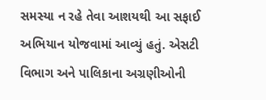સમસ્યા ન રહે તેવા આશયથી આ સફાઈ અભિયાન યોજવામાં આવ્યું હતું. એસટી વિભાગ અને પાલિકાના અગ્રણીઓની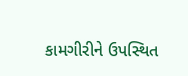કામગીરીને ઉપસ્થિત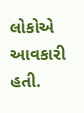લોકોએ આવકારી હતી.